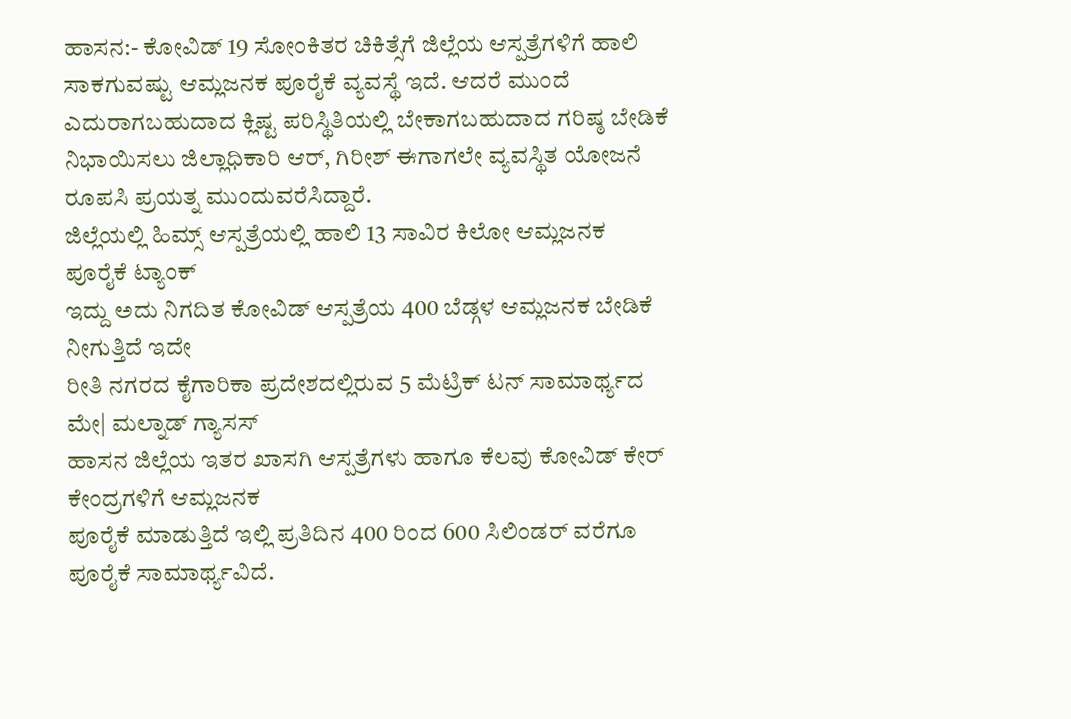ಹಾಸನ:- ಕೋವಿಡ್ 19 ಸೋಂಕಿತರ ಚಿಕಿತ್ಸೆಗೆ ಜಿಲ್ಲೆಯ ಆಸ್ಪತ್ರೆಗಳಿಗೆ ಹಾಲಿ ಸಾಕಗುವಷ್ಟು ಆಮ್ಲಜನಕ ಪೂರೈಕೆ ವ್ಯವಸ್ಥೆ ಇದೆ. ಆದರೆ ಮುಂದೆ ಎದುರಾಗಬಹುದಾದ ಕ್ಲಿಷ್ಟ ಪರಿಸ್ಥಿತಿಯಲ್ಲಿ ಬೇಕಾಗಬಹುದಾದ ಗರಿಷ್ಠ ಬೇಡಿಕೆ ನಿಭಾಯಿಸಲು ಜಿಲ್ಲಾಧಿಕಾರಿ ಆರ್, ಗಿರೀಶ್ ಈಗಾಗಲೇ ವ್ಯವಸ್ಥಿತ ಯೋಜನೆ ರೂಪಸಿ ಪ್ರಯತ್ನ ಮುಂದುವರೆಸಿದ್ದಾರೆ.
ಜಿಲ್ಲೆಯಲ್ಲಿ ಹಿಮ್ಸ್ ಆಸ್ಪತ್ರೆಯಲ್ಲಿ ಹಾಲಿ 13 ಸಾವಿರ ಕಿಲೋ ಆಮ್ಲಜನಕ ಪೂರೈಕೆ ಟ್ಯಾಂಕ್
ಇದ್ದು ಅದು ನಿಗದಿತ ಕೋವಿಡ್ ಆಸ್ಪತ್ರೆಯ 400 ಬೆಡ್ಗಳ ಆಮ್ಲಜನಕ ಬೇಡಿಕೆ ನೀಗುತ್ತಿದೆ ಇದೇ
ರೀತಿ ನಗರದ ಕೈಗಾರಿಕಾ ಪ್ರದೇಶದಲ್ಲಿರುವ 5 ಮೆಟ್ರಿಕ್ ಟನ್ ಸಾಮಾರ್ಥ್ಯದ ಮೇ| ಮಲ್ನಾಡ್ ಗ್ಯಾಸಸ್
ಹಾಸನ ಜಿಲ್ಲೆಯ ಇತರ ಖಾಸಗಿ ಆಸ್ಪತ್ರೆಗಳು ಹಾಗೂ ಕೆಲವು ಕೋವಿಡ್ ಕೇರ್ ಕೇಂದ್ರಗಳಿಗೆ ಆಮ್ಲಜನಕ
ಪೂರೈಕೆ ಮಾಡುತ್ತಿದೆ ಇಲ್ಲಿ ಪ್ರತಿದಿನ 400 ರಿಂದ 600 ಸಿಲಿಂಡರ್ ವರೆಗೂ ಪೂರೈಕೆ ಸಾಮಾರ್ಥ್ಯವಿದೆ.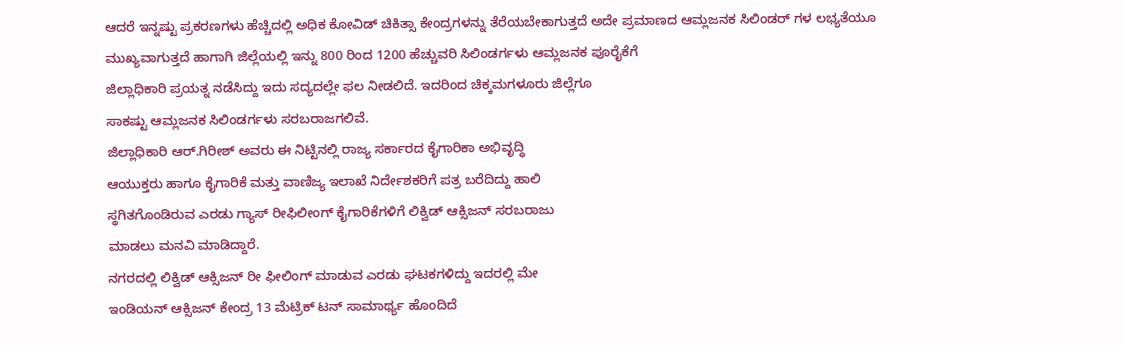ಆದರೆ ಇನ್ನಷ್ಟು ಪ್ರಕರಣಗಳು ಹೆಚ್ಚಿದಲ್ಲಿ ಅಧಿಕ ಕೋವಿಡ್ ಚಿಕಿತ್ಸಾ ಕೇಂದ್ರಗಳನ್ನು ತೆರೆಯಬೇಕಾಗುತ್ತದೆ ಅದೇ ಪ್ರಮಾಣದ ಆಮ್ಲಜನಕ ಸಿಲಿಂಡರ್ ಗಳ ಲಭ್ಯತೆಯೂ ಮುಖ್ಯವಾಗುತ್ತದೆ ಹಾಗಾಗಿ ಜಿಲ್ಲೆಯಲ್ಲಿ ಇನ್ನು 800 ರಿಂದ 1200 ಹೆಚ್ಚುವರಿ ಸಿಲಿಂಡರ್ಗಳು ಆಮ್ಲಜನಕ ಪೂರೈಕೆಗೆ
ಜಿಲ್ಲಾಧಿಕಾರಿ ಪ್ರಯತ್ನ ನಡೆಸಿದ್ದು ಇದು ಸದ್ಯದಲ್ಲೇ ಫಲ ನೀಡಲಿದೆ. ಇದರಿಂದ ಚಿಕ್ಕಮಗಳೂರು ಜಿಲ್ಲೆಗೂ
ಸಾಕಷ್ಟು ಆಮ್ಲಜನಕ ಸಿಲಿಂಡರ್ಗಳು ಸರಬರಾಜಗಲಿವೆ.
ಜಿಲ್ಲಾಧಿಕಾರಿ ಆರ್.ಗಿರೀಶ್ ಅವರು ಈ ನಿಟ್ಟಿನಲ್ಲಿ ರಾಜ್ಯ ಸರ್ಕಾರದ ಕೈಗಾರಿಕಾ ಅಭಿವೃದ್ಧಿ
ಆಯುಕ್ತರು ಹಾಗೂ ಕೈಗಾರಿಕೆ ಮತ್ತು ವಾಣಿಜ್ಯ ಇಲಾಖೆ ನಿರ್ದೇಶಕರಿಗೆ ಪತ್ರ ಬರೆದಿದ್ದು ಹಾಲಿ
ಸ್ಥಗಿತಗೊಂಡಿರುವ ಎರಡು ಗ್ಯಾಸ್ ರೀಫಿಲೀಂಗ್ ಕೈಗಾರಿಕೆಗಳಿಗೆ ಲಿಕ್ವಿಡ್ ಆಕ್ಸಿಜನ್ ಸರಬರಾಜು
ಮಾಡಲು ಮನವಿ ಮಾಡಿದ್ದಾರೆ.
ನಗರದಲ್ಲಿ ಲಿಕ್ವಿಡ್ ಆಕ್ಸಿಜನ್ ರೀ ಫೀಲಿಂಗ್ ಮಾಡುವ ಎರಡು ಘಟಕಗಳಿದ್ದು ಇದರಲ್ಲಿ ಮೇ
ಇಂಡಿಯನ್ ಆಕ್ಸಿಜನ್ ಕೇಂದ್ರ 13 ಮೆಟ್ರಿಕ್ ಟನ್ ಸಾಮಾರ್ಥ್ಯ ಹೊಂದಿದೆ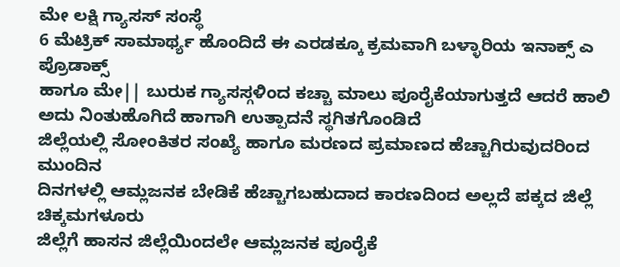ಮೇ ಲಕ್ಷಿ ಗ್ಯಾಸಸ್ ಸಂಸ್ಥೆ
6 ಮೆಟ್ರಿಕ್ ಸಾಮಾರ್ಥ್ಯ ಹೊಂದಿದೆ ಈ ಎರಡಕ್ಕೂ ಕ್ರಮವಾಗಿ ಬಳ್ಳಾರಿಯ ಇನಾಕ್ಸ್ ಎ ಪ್ರೊಡಾಕ್ಸ್
ಹಾಗೂ ಮೇ|| ಬುರುಕ ಗ್ಯಾಸಸ್ಗಳಿಂದ ಕಚ್ಚಾ ಮಾಲು ಪೂರೈಕೆಯಾಗುತ್ತದೆ ಆದರೆ ಹಾಲಿ ಅದು ನಿಂತುಹೊಗಿದೆ ಹಾಗಾಗಿ ಉತ್ಪಾದನೆ ಸ್ಥಗಿತಗೊಂಡಿದೆ
ಜಿಲ್ಲೆಯಲ್ಲಿ ಸೋಂಕಿತರ ಸಂಖ್ಯೆ ಹಾಗೂ ಮರಣದ ಪ್ರಮಾಣದ ಹೆಚ್ಚಾಗಿರುವುದರಿಂದ ಮುಂದಿನ
ದಿನಗಳಲ್ಲಿ ಆಮ್ಲಜನಕ ಬೇಡಿಕೆ ಹೆಚ್ಚಾಗಬಹುದಾದ ಕಾರಣದಿಂದ ಅಲ್ಲದೆ ಪಕ್ಕದ ಜಿಲ್ಲೆ ಚಿಕ್ಕಮಗಳೂರು
ಜಿಲ್ಲೆಗೆ ಹಾಸನ ಜಿಲ್ಲೆಯಿಂದಲೇ ಆಮ್ಲಜನಕ ಪೂರೈಕೆ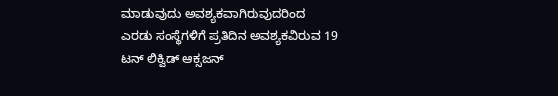ಮಾಡುವುದು ಅವಶ್ಯಕವಾಗಿರುವುದರಿಂದ
ಎರಡು ಸಂಸ್ಥೆಗಳಿಗೆ ಪ್ರತಿದಿನ ಅವಶ್ಯಕವಿರುವ 19 ಟನ್ ಲಿಕ್ವಿಡ್ ಆಕ್ಸಜನ್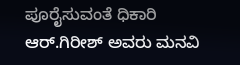ಪೂರೈಸುವಂತೆ ಧಿಕಾರಿ
ಆರ್.ಗಿರೀಶ್ ಅವರು ಮನವಿ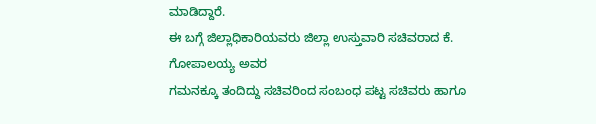ಮಾಡಿದ್ದಾರೆ.
ಈ ಬಗ್ಗೆ ಜಿಲ್ಲಾಧಿಕಾರಿಯವರು ಜಿಲ್ಲಾ ಉಸ್ತುವಾರಿ ಸಚಿವರಾದ ಕೆ. ಗೋಪಾಲಯ್ಯ ಅವರ
ಗಮನಕ್ಕೂ ತಂದಿದ್ದು ಸಚಿವರಿಂದ ಸಂಬಂಧ ಪಟ್ಟ ಸಚಿವರು ಹಾಗೂ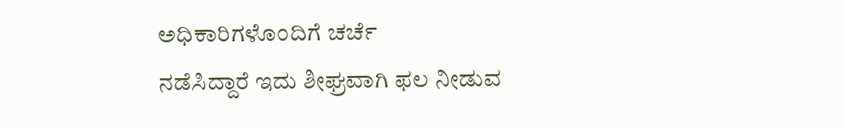ಅಧಿಕಾರಿಗಳೊಂದಿಗೆ ಚರ್ಚೆ
ನಡೆಸಿದ್ದಾರೆ ಇದು ಶೀಘ್ರವಾಗಿ ಫಲ ನೀಡುವ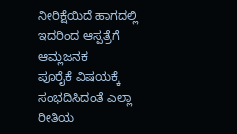ನೀರಿಕ್ಷೆಯಿದೆ ಹಾಗದಲ್ಲಿ ಇದರಿಂದ ಆಸ್ಪತ್ರೆಗೆ ಆಮ್ಲಜನಕ
ಪೂರೈಕೆ ವಿಷಯಕ್ಕೆ ಸಂಭದಿಸಿದಂತೆ ಎಲ್ಲಾ ರೀತಿಯ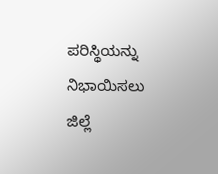ಪರಿಸ್ಥಿಯನ್ನು ನಿಭಾಯಿಸಲು ಜಿಲ್ಲೆ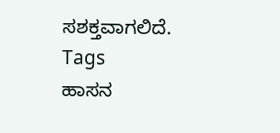ಸಶಕ್ತವಾಗಲಿದೆ.
Tags
ಹಾಸನ